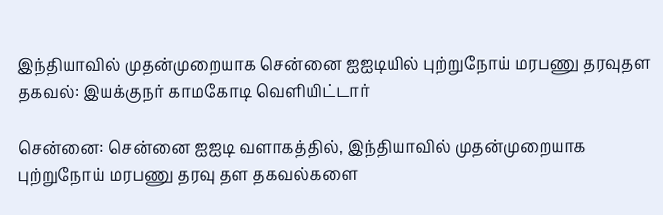இந்தியாவில் முதன்முறையாக சென்னை ஐஐடியில் புற்றுநோய் மரபணு தரவுதள தகவல்: இயக்குநர் காமகோடி வெளியிட்டார்

சென்னை: சென்னை ஐஐடி வளாகத்தில், இந்தியாவில் முதன்முறையாக புற்றுநோய் மரபணு தரவு தள தகவல்களை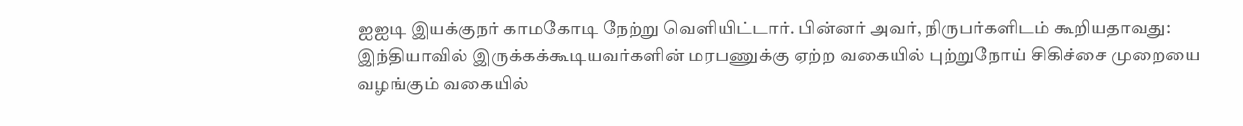ஐஐடி இயக்குநர் காமகோடி நேற்று வெளியிட்டார். பின்னர் அவர், நிருபர்களிடம் கூறியதாவது: இந்தியாவில் இருக்கக்கூடியவர்களின் மரபணுக்கு ஏற்ற வகையில் புற்றுநோய் சிகிச்சை முறையை வழங்கும் வகையில்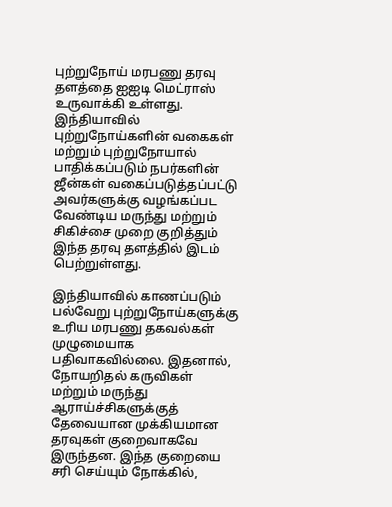புற்றுநோய் மரபணு தரவு தளத்தை ஐஐடி மெட்ராஸ் உருவாக்கி உள்ளது. இந்தியாவில் புற்றுநோய்களின் வகைகள் மற்றும் புற்றுநோயால் பாதிக்கப்படும் நபர்களின் ஜீன்கள் வகைப்படுத்தப்பட்டு அவர்களுக்கு வழங்கப்பட வேண்டிய மருந்து மற்றும் சிகிச்சை முறை குறித்தும் இந்த தரவு தளத்தில் இடம் பெற்றுள்ளது.

இந்தியாவில் காணப்படும் பல்வேறு புற்றுநோய்களுக்கு உரிய மரபணு தகவல்கள் முழுமையாக பதிவாகவில்லை. இதனால், நோயறிதல் கருவிகள் மற்றும் மருந்து ஆராய்ச்சிகளுக்குத் தேவையான முக்கியமான தரவுகள் குறைவாகவே இருந்தன. இந்த குறையை சரி செய்யும் நோக்கில்,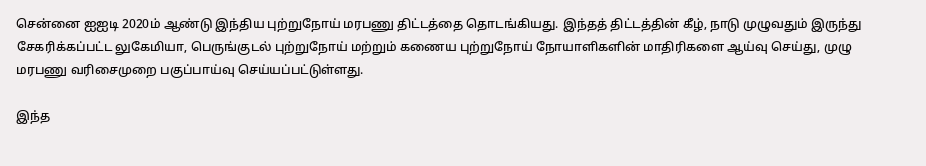சென்னை ஐஐடி 2020ம் ஆண்டு இந்திய புற்றுநோய் மரபணு திட்டத்தை தொடங்கியது. இந்தத் திட்டத்தின் கீழ், நாடு முழுவதும் இருந்து சேகரிக்கப்பட்ட லுகேமியா, பெருங்குடல் புற்றுநோய் மற்றும் கணைய புற்றுநோய் நோயாளிகளின் மாதிரிகளை ஆய்வு செய்து, முழு மரபணு வரிசைமுறை பகுப்பாய்வு செய்யப்பட்டுள்ளது.

இந்த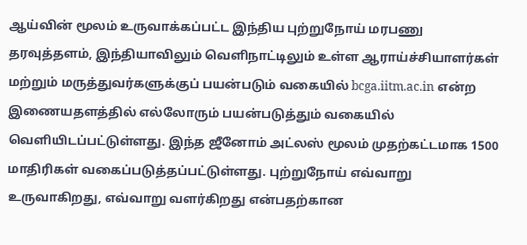ஆய்வின் மூலம் உருவாக்கப்பட்ட இந்திய புற்றுநோய் மரபணு தரவுத்தளம், இந்தியாவிலும் வெளிநாட்டிலும் உள்ள ஆராய்ச்சியாளர்கள் மற்றும் மருத்துவர்களுக்குப் பயன்படும் வகையில் bcga.iitm.ac.in என்ற இணையதளத்தில் எல்லோரும் பயன்படுத்தும் வகையில் வெளியிடப்பட்டுள்ளது. இந்த ஜீனோம் அட்லஸ் மூலம் முதற்கட்டமாக 1500 மாதிரிகள் வகைப்படுத்தப்பட்டுள்ளது. புற்றுநோய் எவ்வாறு உருவாகிறது, எவ்வாறு வளர்கிறது என்பதற்கான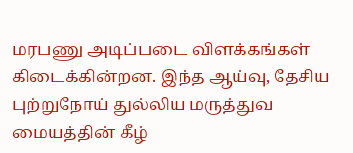மரபணு அடிப்படை விளக்கங்கள் கிடைக்கின்றன. இந்த ஆய்வு, தேசிய புற்றுநோய் துல்லிய மருத்துவ மையத்தின் கீழ்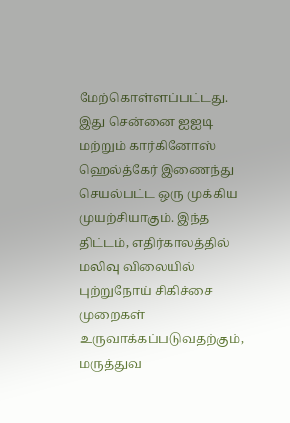மேற்கொள்ளப்பட்டது. இது சென்னை ஐஐடி மற்றும் கார்கினோஸ் ஹெல்த்கேர் இணைந்து செயல்பட்ட ஒரு முக்கிய முயற்சியாகும். இந்த திட்டம், எதிர்காலத்தில் மலிவு விலையில் புற்றுநோய் சிகிச்சை முறைகள் உருவாக்கப்படுவதற்கும், மருத்துவ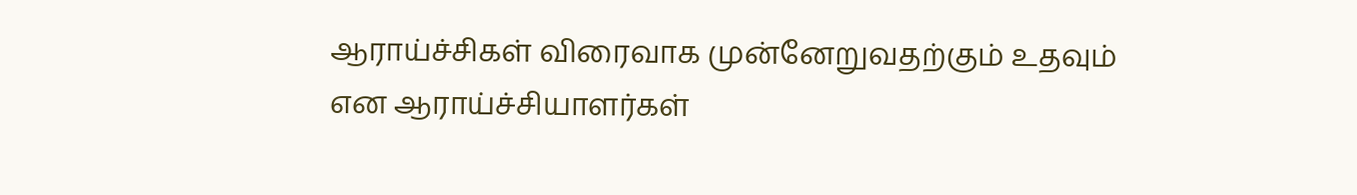ஆராய்ச்சிகள் விரைவாக முன்னேறுவதற்கும் உதவும் என ஆராய்ச்சியாளர்கள்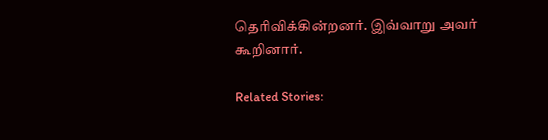தெரிவிக்கின்றனர். இவ்வாறு அவர் கூறினார்.

Related Stories: